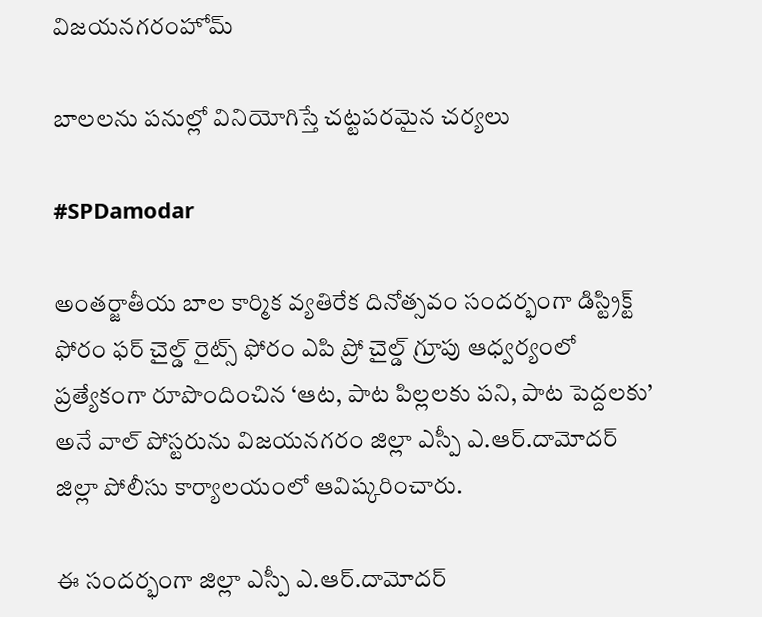విజయనగరంహోమ్

బాలలను పనుల్లో వినియోగిస్తే చట్టపరమైన చర్యలు

#SPDamodar

అంతర్జాతీయ బాల కార్మిక వ్యతిరేక దినోత్సవం సందర్భంగా డిస్ట్రిక్ట్ ఫోరం ఫర్ చైల్డ్ రైట్స్ ఫోరం ఎపి ప్రో చైల్డ్ గ్రూపు ఆధ్వర్యంలో ప్రత్యేకంగా రూపొందించిన ‘ఆట, పాట పిల్లలకు పని, పాట పెద్దలకు’ అనే వాల్ పోస్టరును విజయనగరం జిల్లా ఎస్పీ ఎ.ఆర్.దామోదర్ జిల్లా పోలీసు కార్యాలయంలో ఆవిష్కరించారు.

ఈ సందర్భంగా జిల్లా ఎస్పీ ఎ.ఆర్.దామోదర్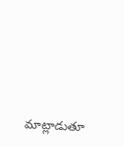మాట్లాడుతూ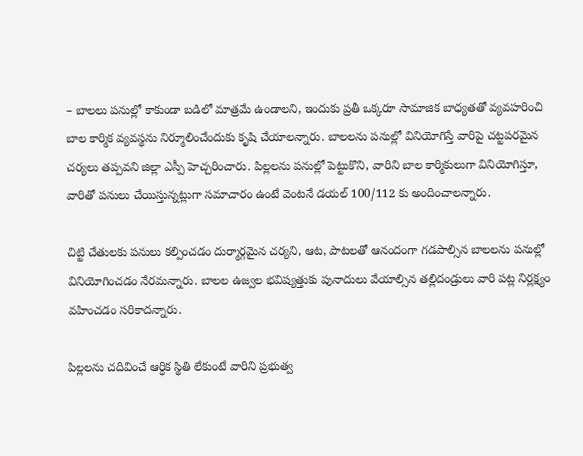– బాలలు పనుల్లో కాకుండా బడిలో మాత్రమే ఉండాలని, ఇందుకు ప్రతీ ఒక్కరూ సామాజిక బాధ్యతతో వ్యవహరించి బాల కార్మిక వ్యవస్థను నిర్మూలించేందుకు కృషి చేయాలన్నారు. బాలలను పనుల్లో వినియోగిస్తే వారిపై చట్టపరమైన చర్యలు తప్పవని జిల్లా ఎస్పీ హెచ్చరించారు. పిల్లలను పనుల్లో పెట్టుకొని, వారిని బాల కార్మికులుగా వినియోగిస్తూ, వారితో పనులు చేయిస్తున్నట్లుగా సమాచారం ఉంటే వెంటనే డయల్ 100/112 కు అందించాలన్నారు.

చిట్టి చేతులకు పనులు కల్పించడం దుర్మార్గమైన చర్యని, ఆట, పాటలతో ఆనందంగా గడపాల్సిన బాలలను పనుల్లో వినియోగించడం నేరమన్నారు. బాలల ఉజ్వల భవిష్యత్తుకు పునాదులు వేయాల్సిన తల్లిదండ్రులు వారి పట్ల నిర్లక్ష్యం వహించడం సరికాదన్నారు.

పిల్లలను చదివించే ఆర్ధిక స్థితి లేకుంటే వారిని ప్రభుత్వ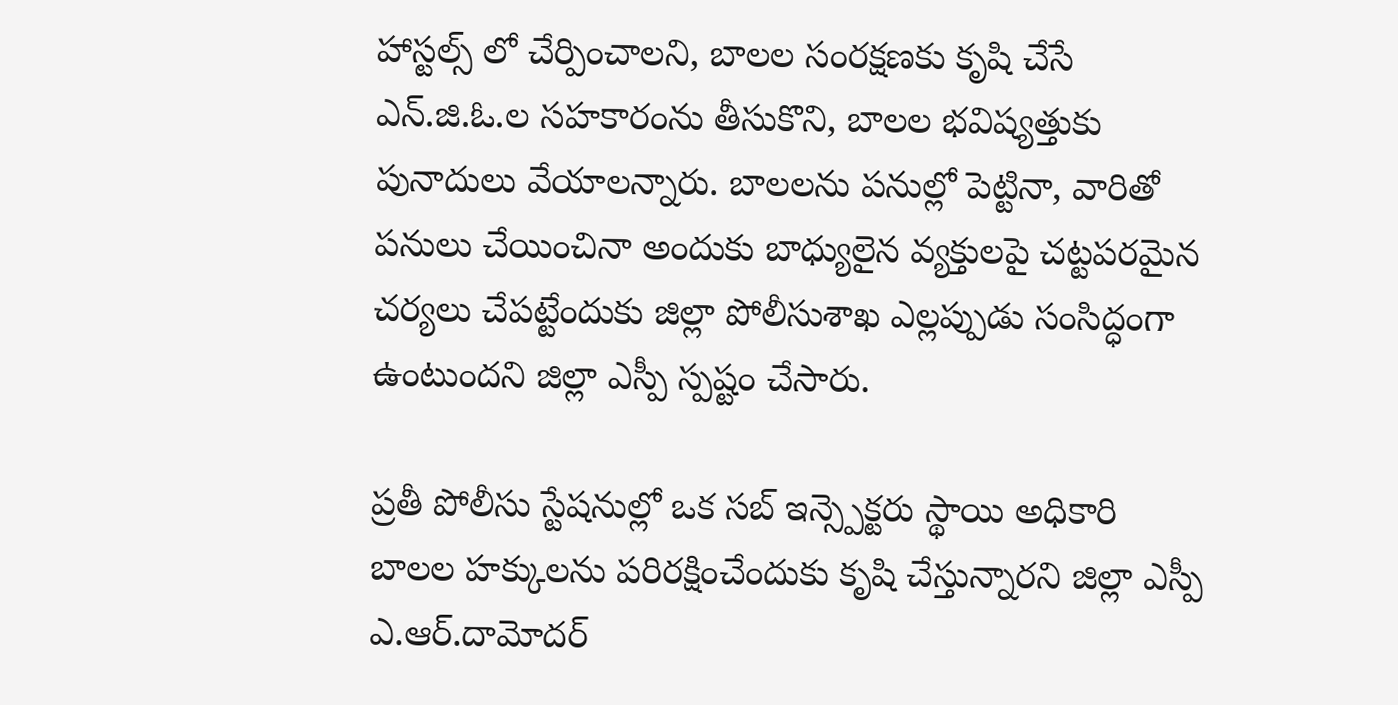హాస్టల్స్ లో చేర్పించాలని, బాలల సంరక్షణకు కృషి చేసే ఎన్.జి.ఓ.ల సహకారంను తీసుకొని, బాలల భవిష్యత్తుకు పునాదులు వేయాలన్నారు. బాలలను పనుల్లో పెట్టినా, వారితో పనులు చేయించినా అందుకు బాధ్యులైన వ్యక్తులపై చట్టపరమైన చర్యలు చేపట్టేందుకు జిల్లా పోలీసుశాఖ ఎల్లప్పుడు సంసిద్ధంగా ఉంటుందని జిల్లా ఎస్పీ స్పష్టం చేసారు.

ప్రతీ పోలీసు స్టేషనుల్లో ఒక సబ్ ఇన్స్పెక్టరు స్థాయి అధికారి బాలల హక్కులను పరిరక్షించేందుకు కృషి చేస్తున్నారని జిల్లా ఎస్పీ ఎ.ఆర్.దామోదర్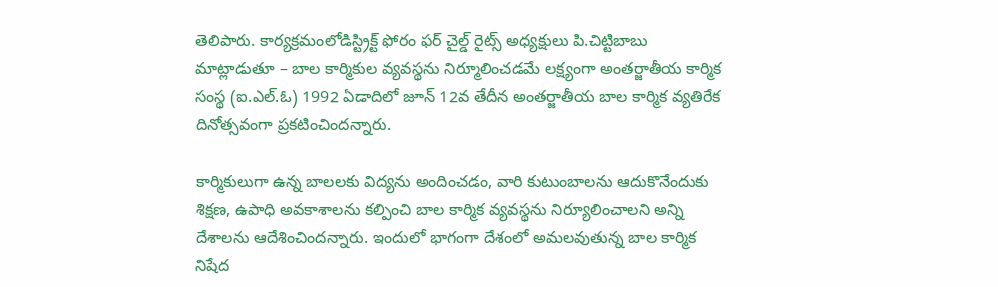తెలిపారు. కార్య‌క్ర‌మంలోడిస్ట్రిక్ట్ ఫోరం ఫర్ చైల్డ్ రైట్స్ అధ్యక్షులు పి.చిట్టిబాబు మాట్లాడుతూ – బాల కార్మికుల వ్యవస్థను నిర్మూలించడమే లక్ష్యంగా అంతర్జాతీయ కార్మిక సంస్థ (ఐ.ఎల్.ఓ) 1992 ఏడాదిలో జూన్ 12వ తేదీన‌ అంతర్జాతీయ బాల కార్మిక వ్యతిరేక దినోత్సవంగా ప్రకటించిందన్నారు.

కార్మికులుగా ఉన్న బాలలకు విద్యను అందించడం, వారి కుటుంబాలను ఆదుకొనేందుకు శిక్షణ, ఉపాధి అవకాశాలను కల్పించి బాల కార్మిక వ్యవస్థను నిర్యూలించాలని అన్ని దేశాలను ఆదేశించిందన్నారు. ఇందులో భాగంగా దేశంలో అమలవుతున్న బాల కార్మిక నిషేద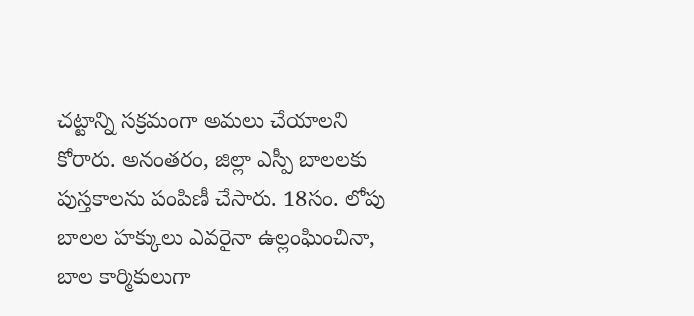చట్టాన్ని సక్రమంగా అమలు చేయాలని కోరారు. అనంతరం, జిల్లా ఎస్పీ బాలలకు పుస్తకాలను పంపిణీ చేసారు. 18సం. లోపు బాలల హక్కులు ఎవరైనా ఉల్లంఘించినా, బాల కార్మికులుగా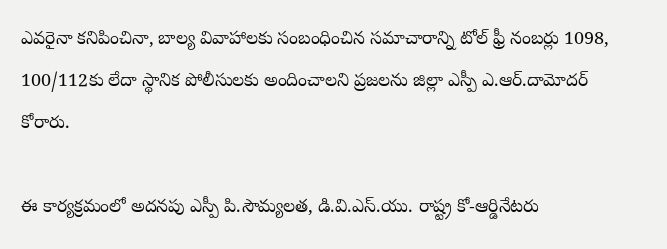ఎవరైనా కనిపించినా, బాల్య వివాహాలకు సంబంధించిన సమాచారాన్ని టోల్ ఫ్రీ నంబర్లు 1098, 100/112కు లేదా స్థానిక పోలీసులకు అందించాలని ప్రజలను జిల్లా ఎస్పీ ఎ.ఆర్.దామోదర్ కోరారు.

ఈ కార్యక్రమంలో అదనపు ఎస్పీ పి.సౌమ్యలత, డి.వి.ఎస్.యు. రాష్ట్ర కో-ఆర్డినేటరు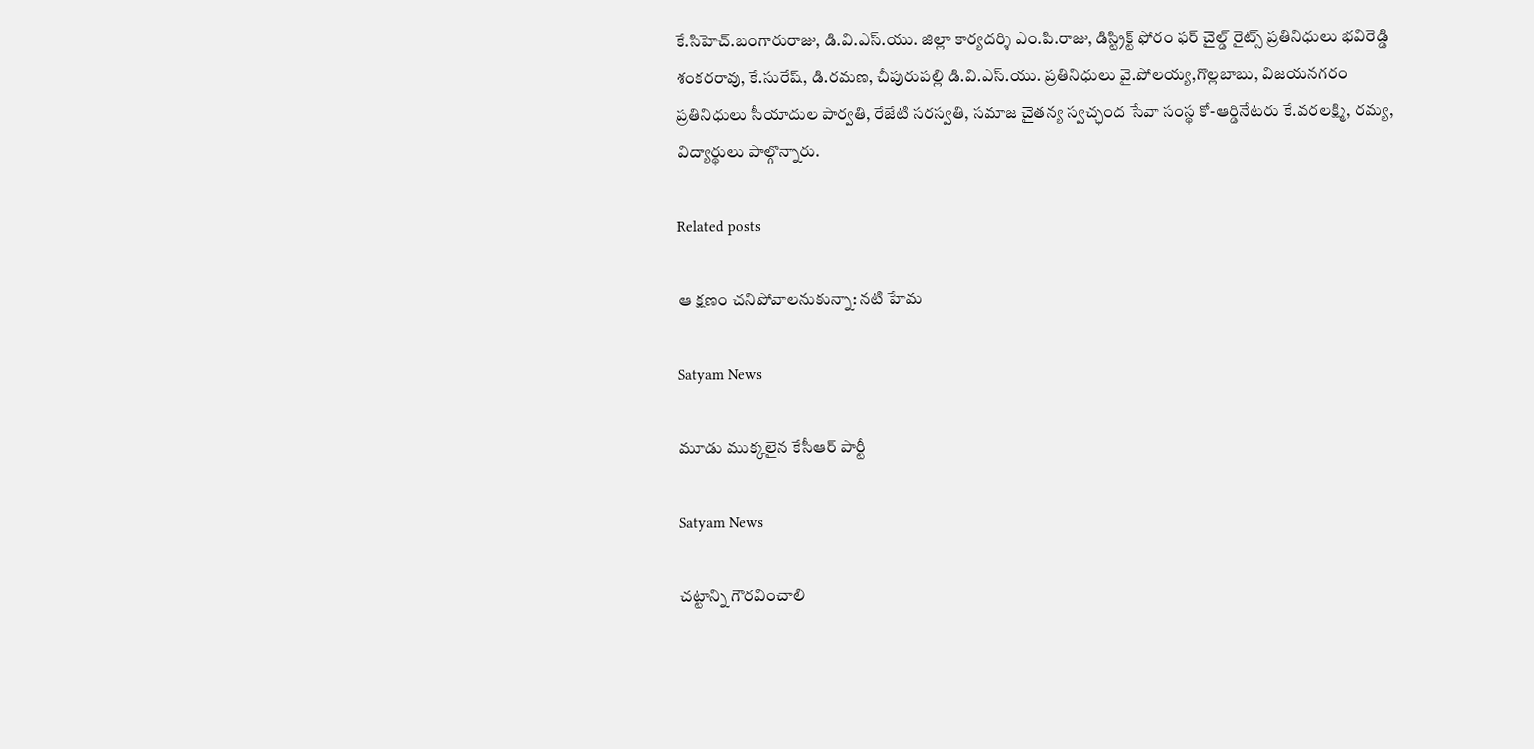కే.సిహెచ్.బంగారురాజు, డి.వి.ఎస్.యు. జిల్లా కార్యదర్శి ఎం.పి.రాజు, డిస్ట్రిక్ట్ ఫోరం ఫర్ చైల్డ్ రైట్స్ ప్రతినిధులు భవిరెడ్డి శంకరరావు, కే.సురేష్, డి.రమణ, చీపురుపల్లి డి.వి.ఎస్.యు. ప్రతినిధులు వై.పోలయ్య,గొల్లబాబు, విజయనగరం ప్రతినిధులు సీయాదుల పార్వతి, రేజేటి సరస్వతి, సమాజ చైతన్య స్వచ్ఛంద సేవా సంస్థ కో-ఆర్డినేటరు కే.వరలక్ష్మి, రమ్య, విద్యార్థులు పాల్గొన్నారు.

Related posts

ఆ క్షణం చనిపోవాలనుకున్నా: నటి హేమ

Satyam News

మూడు ముక్కలైన కేసీఆర్ పార్టీ

Satyam News

చట్టాన్ని గౌరవించాలి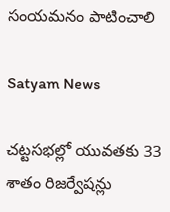సంయమనం పాటించాలి

Satyam News

చట్టసభల్లో యువతకు 33 శాతం రిజర్వేషన్లు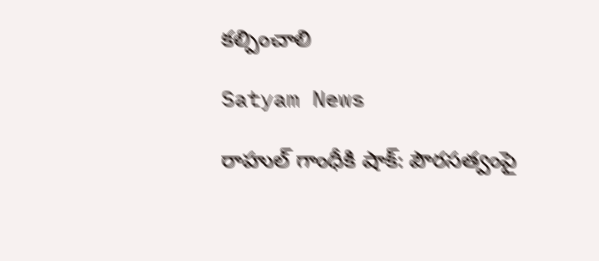కల్పించాలి

Satyam News

రాహుల్ గాంధీకి షాక్: పౌరసత్వంపై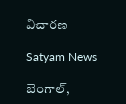విచారణ

Satyam News

బెంగాల్,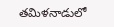తమిళనాడులో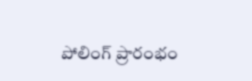పోలింగ్ ప్రారంభం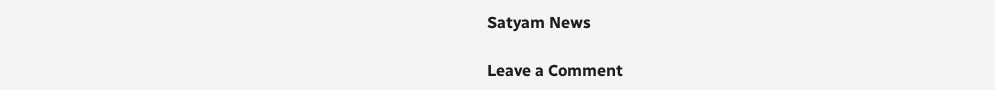Satyam News

Leave a Comment